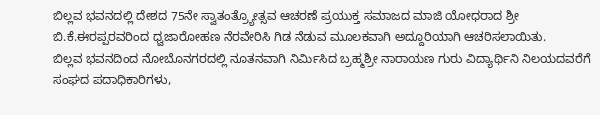ಬಿಲ್ಲವ ಭವನದಲ್ಲಿ ದೇಶದ 75ನೇ ಸ್ವಾತಂತ್ರ್ಯೋತ್ಸವ ಆಚರಣೆ ಪ್ರಯುಕ್ತ ಸಮಾಜದ ಮಾಜಿ ಯೋಧರಾದ ಶ್ರೀ ಬಿ.ಕೆ.ಈರಪ್ಪರವರಿಂದ ಧ್ವಜಾರೋಹಣ ನೆರವೇರಿಸಿ ಗಿಡ ನೆಡುವ ಮೂಲಕವಾಗಿ ಅದ್ದೂರಿಯಾಗಿ ಆಚರಿಸಲಾಯಿತು.
ಬಿಲ್ಲವ ಭವನದಿಂದ ನೋಬೊನಗರದಲ್ಲಿ ನೂತನವಾಗಿ ನಿರ್ಮಿಸಿದ ಬ್ರಹ್ಮಶ್ರೀ ನಾರಾಯಣ ಗುರು ವಿದ್ಯಾರ್ಥಿನಿ ನಿಲಯದವರೆಗೆ ಸಂಘದ ಪದಾಧಿಕಾರಿಗಳು,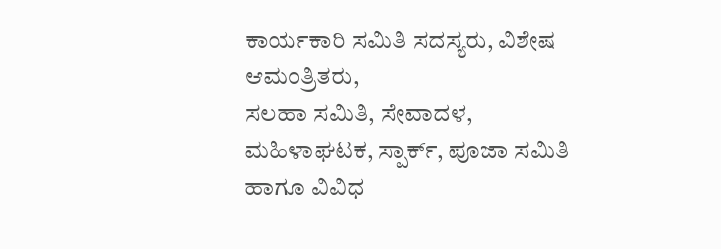ಕಾರ್ಯಕಾರಿ ಸಮಿತಿ ಸದಸ್ಯರು, ವಿಶೇಷ ಆಮಂತ್ರಿತರು,
ಸಲಹಾ ಸಮಿತಿ, ಸೇವಾದಳ, ಮಹಿಳಾಘಟಕ, ಸ್ಪಾರ್ಕ್, ಪೂಜಾ ಸಮಿತಿ ಹಾಗೂ ವಿವಿಧ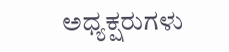ಅಧ್ಯಕ್ಷರುಗಳು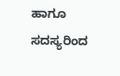ಹಾಗೂ ಸದಸ್ಯರಿಂದ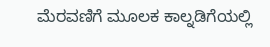ಮೆರವಣಿಗೆ ಮೂಲಕ ಕಾಲ್ನಡಿಗೆಯಲ್ಲಿ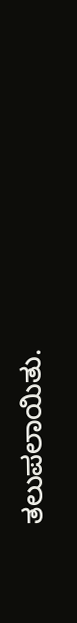ತಲುಪಲಾಯಿತು.